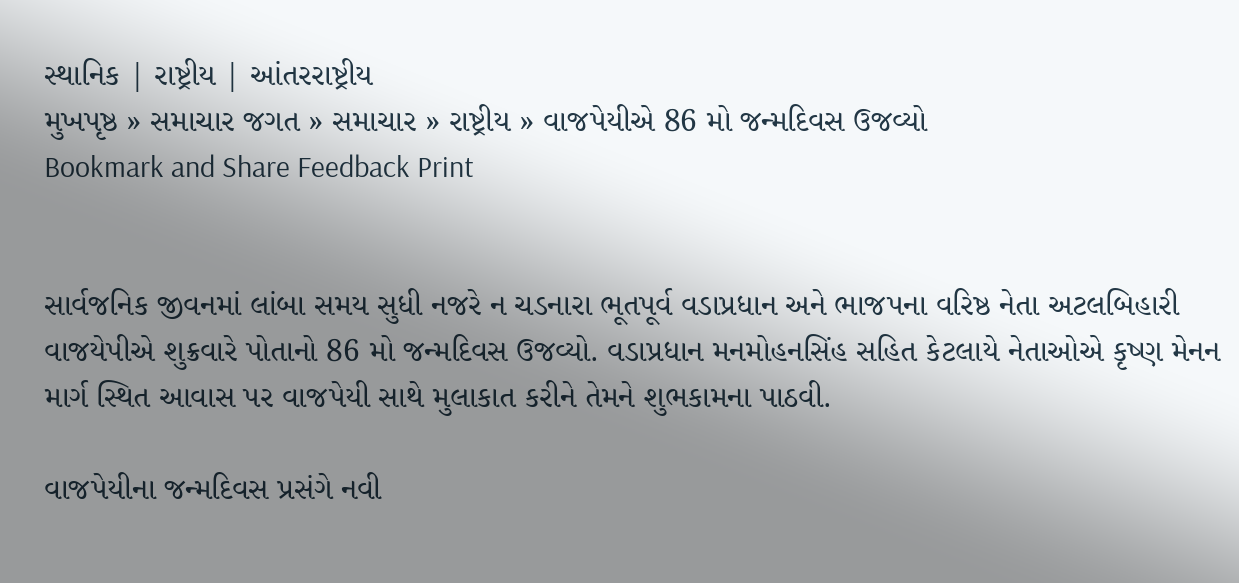સ્થાનિક | રાષ્ટ્રીય | આંતરરાષ્ટ્રીય
મુખપૃષ્ઠ » સમાચાર જગત » સમાચાર » રાષ્ટ્રીય » વાજપેયીએ 86 મો જન્મદિવસ ઉજવ્યો
Bookmark and Share Feedback Print


સાર્વજનિક જીવનમાં લાંબા સમય સુધી નજરે ન ચડનારા ભૂતપૂર્વ વડાપ્રધાન અને ભાજપના વરિષ્ઠ નેતા અટલબિહારી વાજયેપીએ શુક્રવારે પોતાનો 86 મો જન્મદિવસ ઉજવ્યો. વડાપ્રધાન મનમોહનસિંહ સહિત કેટલાયે નેતાઓએ કૃષ્ણ મેનન માર્ગ સ્થિત આવાસ પર વાજપેયી સાથે મુલાકાત કરીને તેમને શુભકામના પાઠવી.

વાજપેયીના જન્મદિવસ પ્રસંગે નવી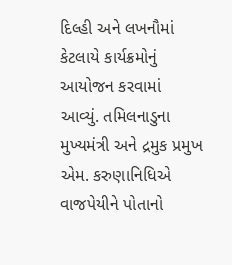દિલ્હી અને લખનૌમાં કેટલાયે કાર્યક્રમોનું આયોજન કરવામાં આવ્યું. તમિલનાડુના મુખ્યમંત્રી અને દ્રમુક પ્રમુખ એમ. કરુણાનિધિએ વાજપેયીને પોતાનો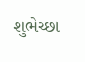શુભેચ્છા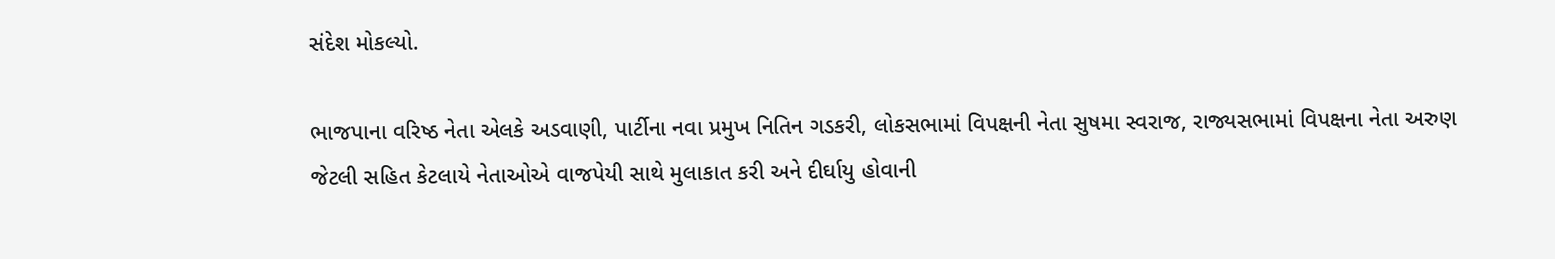સંદેશ મોકલ્યો.

ભાજપાના વરિષ્ઠ નેતા એલકે અડવાણી, પાર્ટીના નવા પ્રમુખ નિતિન ગડકરી, લોકસભામાં વિપક્ષની નેતા સુષમા સ્વરાજ, રાજ્યસભામાં વિપક્ષના નેતા અરુણ જેટલી સહિત કેટલાયે નેતાઓએ વાજપેયી સાથે મુલાકાત કરી અને દીર્ઘાયુ હોવાની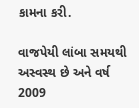કામના કરી.

વાજપેયી લાંબા સમયથી અસ્વસ્થ છે અને વર્ષ 2009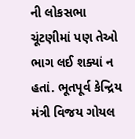ની લોકસભા ચૂંટણીમાં પણ તેઓ ભાગ લઈ શક્યાં ન હતાં. ભૂતપૂર્વ કેન્દ્રિય મંત્રી વિજય ગોયલ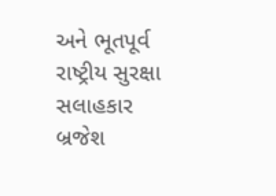અને ભૂતપૂર્વ રાષ્ટ્રીય સુરક્ષા સલાહકાર બ્રજેશ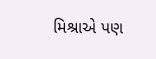મિશ્રાએ પણ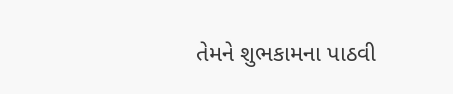તેમને શુભકામના પાઠવી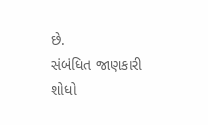છે.
સંબંધિત જાણકારી શોધો